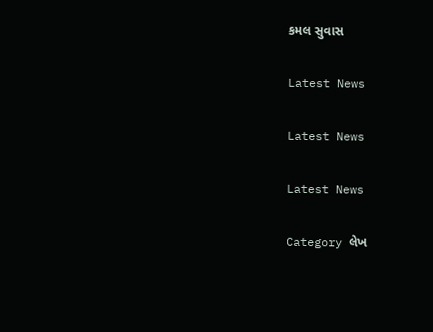કમલ સુવાસ

Latest News

Latest News

Latest News

Category લેખ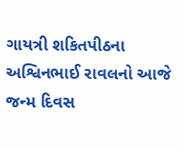ગાયત્રી શકિતપીઠના અશ્વિનભાઈ રાવલનો આજે જન્મ દિવસ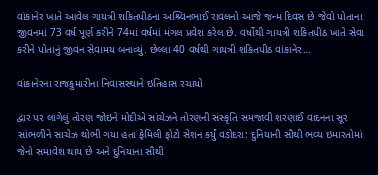વાંકાનેર ખાતે આવેલ ગાયત્રી શકિતપીઠના અશ્ર્વિનભાઈ રાવલનો આજે જન્મ દિવસ છે જેવો પોતાના જીવનમાં 73 વર્ષ પૂર્ણ કરીને 74માં વર્ષમાં મંગલ પ્રવેશ કરેલ છે. વર્ષોથી ગાયત્રી શકિતપીઠ ખાતે સેવા કરીને પોતાનું જીવન સેવામય બનાવ્યું. છેલ્લા 40 વર્ષથી ગાયત્રી શકિતપીઠ વાંકાનેર…

વાંકાનેરના રાજકુમારીના નિવાસસ્થાને ઇતિહાસ રચાયો

દ્વાર પર લાગેલું તોરણ જોઇને મોદીએ સાંચેઝને તોરણની સંસ્કૃતિ સમજાવી શરણાઈ વાદનના સૂર સાંભળીને સાચેઝ થોભી ગયા હતા ફેમિલી ફોટો સેશન કર્યું વડોદરા: દુનિયાની સૌથી ભવ્ય ઇમારતોમાં જેનો સમાવેશ થાય છે અને દુનિયાના સૌથી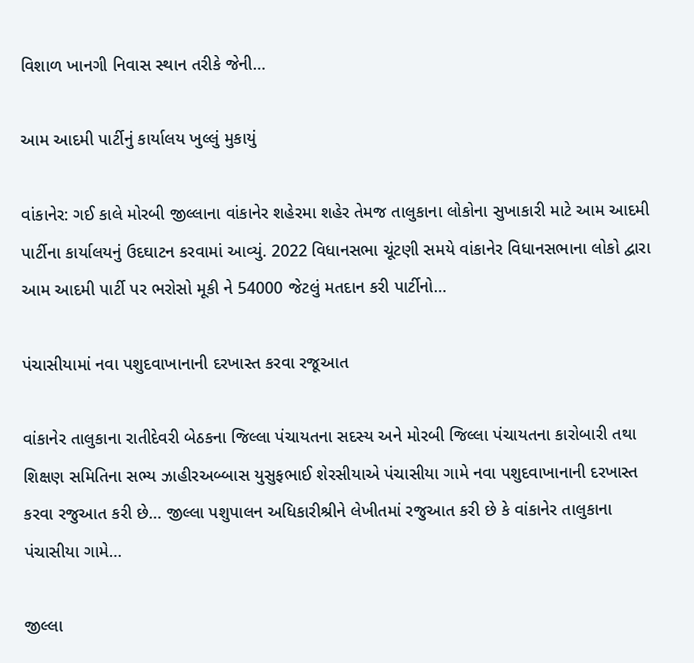વિશાળ ખાનગી નિવાસ સ્થાન તરીકે જેની…

આમ આદમી પાર્ટીનું કાર્યાલય ખુલ્લું મુકાયું

વાંકાનેર: ગઈ કાલે મોરબી જીલ્લાના વાંકાનેર શહેરમા શહેર તેમજ તાલુકાના લોકોના સુખાકારી માટે આમ આદમી પાર્ટીના કાર્યાલયનું ઉદઘાટન કરવામાં આવ્યું. 2022 વિધાનસભા ચૂંટણી સમયે વાંકાનેર વિધાનસભાના લોકો દ્વારા આમ આદમી પાર્ટી પર ભરોસો મૂકી ને 54000 જેટલું મતદાન કરી પાર્ટીનો…

પંચાસીયામાં નવા પશુદવાખાનાની દરખાસ્ત કરવા રજૂઆત

વાંકાનેર તાલુકાના રાતીદેવરી બેઠકના જિલ્લા પંચાયતના સદસ્ય અને મોરબી જિલ્લા પંચાયતના કારોબારી તથા શિક્ષણ સમિતિના સભ્ય ઝાહીરઅબ્બાસ યુસુફભાઈ શેરસીયાએ પંચાસીયા ગામે નવા પશુદવાખાનાની દરખાસ્ત કરવા રજુઆત કરી છે… જીલ્લા પશુપાલન અધિકારીશ્રીને લેખીતમાં રજુઆત કરી છે કે વાંકાનેર તાલુકાના પંચાસીયા ગામે…

જીલ્લા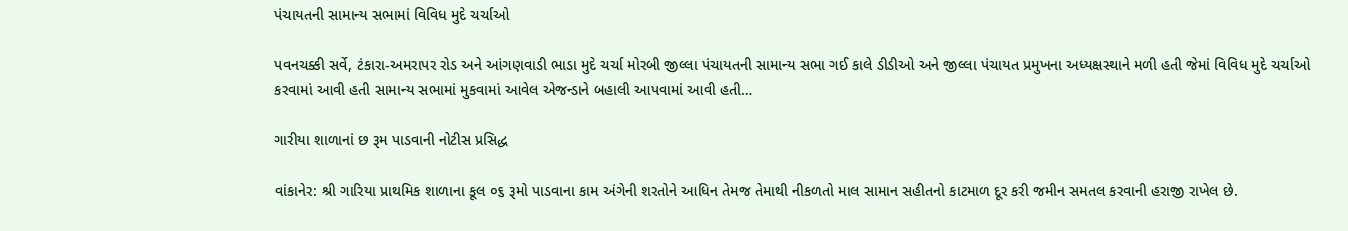પંચાયતની સામાન્ય સભામાં વિવિધ મુદે ચર્ચાઓ

પવનચક્કી સર્વે, ટંકારા-અમરાપર રોડ અને આંગણવાડી ભાડા મુદે ચર્ચા મોરબી જીલ્લા પંચાયતની સામાન્ય સભા ગઈ કાલે ડીડીઓ અને જીલ્લા પંચાયત પ્રમુખના અધ્યક્ષસ્થાને મળી હતી જેમાં વિવિધ મુદે ચર્ચાઓ કરવામાં આવી હતી સામાન્ય સભામાં મુકવામાં આવેલ એજન્ડાને બહાલી આપવામાં આવી હતી…

ગારીયા શાળાનાં છ રૂમ પાડવાની નોટીસ પ્રસિદ્ધ

વાંકાનેર: શ્રી ગારિયા પ્રાથમિક શાળાના કૂલ ૦૬ રૂમો પાડવાના કામ અંગેની શરતોને આધિન તેમજ તેમાથી નીકળતો માલ સામાન સહીતનો કાટમાળ દૂર કરી જમીન સમતલ કરવાની હરાજી રાખેલ છે.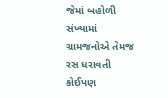જેમાં બહોળી સંખ્યામાં ગ્રામજનોએ તેમજ રસ ધરાવતી કોઈપણ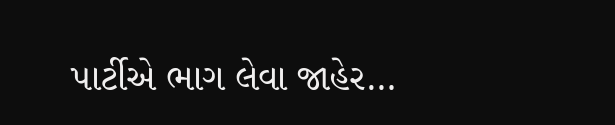પાર્ટીએ ભાગ લેવા જાહેર…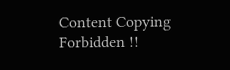Content Copying Forbidden !!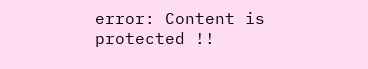error: Content is protected !!